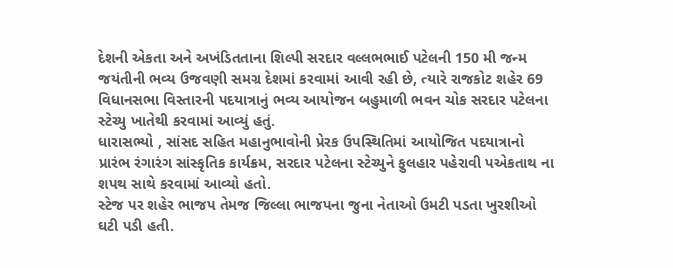દેશની એકતા અને અખંડિતતાના શિલ્પી સરદાર વલ્લભભાઈ પટેલની 150 મી જન્મ જયંતીની ભવ્ય ઉજવણી સમગ્ર દેશમાં કરવામાં આવી રહી છે, ત્યારે રાજકોટ શહેર 69 વિધાનસભા વિસ્તારની પદયાત્રાનું ભવ્ય આયોજન બહુમાળી ભવન ચોક સરદાર પટેલના સ્ટેચ્યુ ખાતેથી કરવામાં આવ્યું હતું.
ધારાસભ્યો , સાંસદ સહિત મહાનુભાવોની પ્રેરક ઉપસ્થિતિમાં આયોજિત પદયાત્રાનો પ્રારંભ રંગારંગ સાંસ્કૃતિક કાર્યક્રમ, સરદાર પટેલના સ્ટેચ્યુને ફુલહાર પહેરાવી પએકતાથ ના શપથ સાથે કરવામાં આવ્યો હતો.
સ્ટેજ પર શહેર ભાજપ તેમજ જિલ્લા ભાજપના જુના નેતાઓ ઉમટી પડતા ખુરશીઓ ઘટી પડી હતી.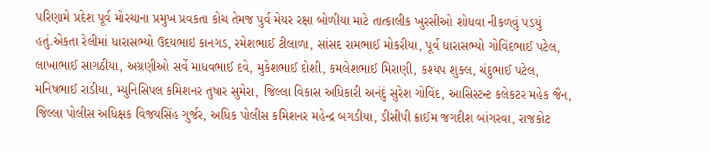પરિણામે પ્રદેશ પૂર્વ મોરચાના પ્રમુખ પ્રવકતા કોચ તેમજ પુર્વ મેયર રક્ષા બોળીયા માટે તાત્કાલીક ખુરસીઓ શોધવા નીકળવું પડયું હતું.એકતા રેલીમાં ધારાસભ્યો ઉદયભાઇ કાનગડ, રમેશભાઈ ટીલાળા, સાંસદ રામભાઈ મોકરીયા, પૂર્વ ધારાસભ્યો ગોવિંદભાઈ પટેલ, લાખાભાઈ સાગઠીયા, અગ્રણીઓ સર્વે માધવભાઈ દવે, મુકેશભાઈ દોશી, કમલેશભાઈ મિરાણી, કશ્યપ શુક્લ, ચંદુભાઈ પટેલ, મનિષભાઈ રાડીયા, મ્યુનિસિપલ કમિશનર તુષાર સુમેરા, જિલ્લા વિકાસ અધિકારી અનંદું સુરેશ ગોવિંદ, આસિસ્ટન્ટ કલેકટર મહેક જૈન, જિલ્લા પોલીસ અધિક્ષક વિજયસિંહ ગુર્જર, અધિક પોલીસ કમિશનર મહેન્દ્ર બગડીયા, ડીસીપી ક્રાઈમ જગદીશ બાંગરવા, રાજકોટ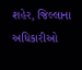શહેર, જિલ્લાના અધિકારીઓ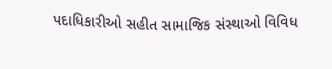પદાધિકારીઓ સહીત સામાજિક સંસ્થાઓ વિવિધ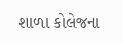શાળા કોલેજના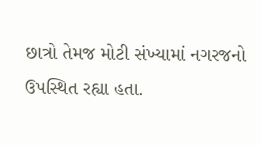છાત્રો તેમજ મોટી સંખ્યામાં નગરજનો ઉપસ્થિત રહ્યા હતા.